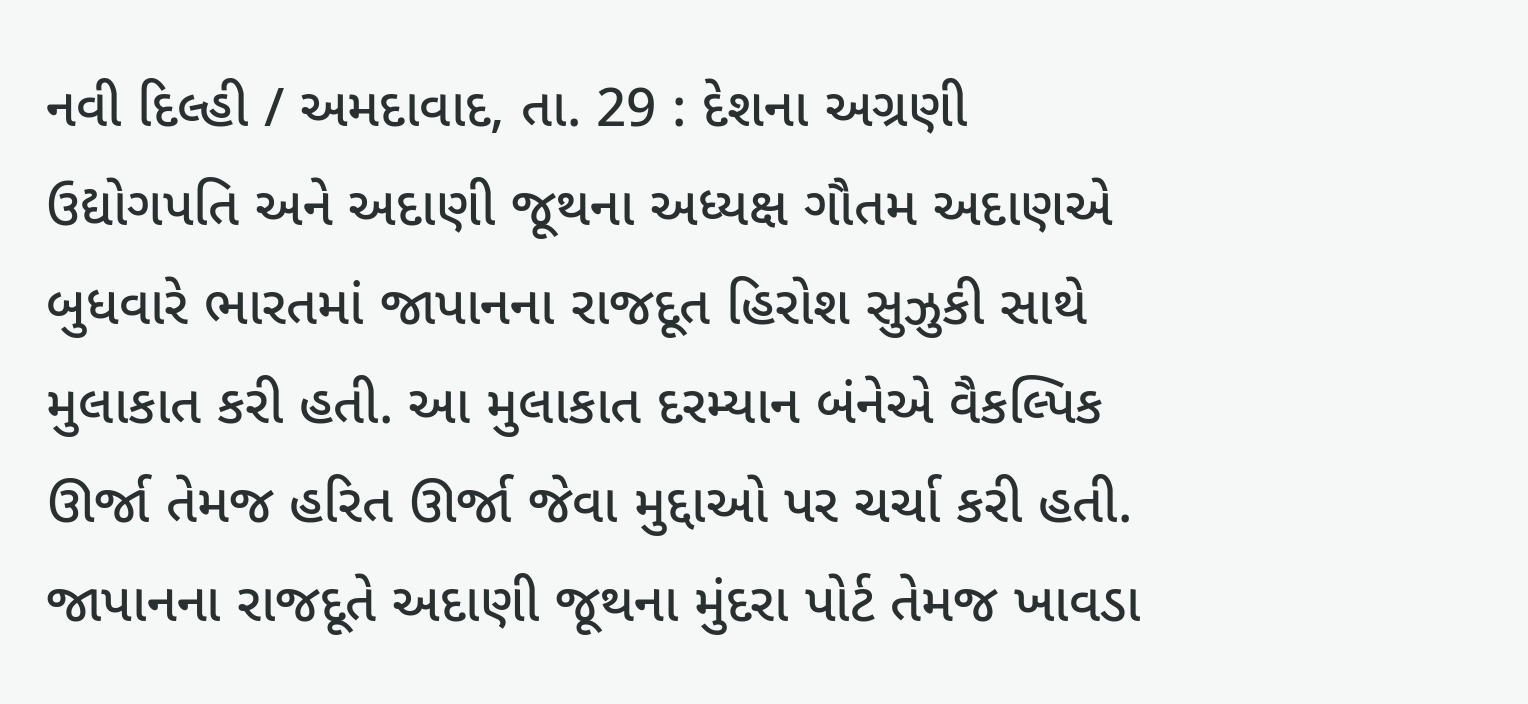નવી દિલ્હી / અમદાવાદ, તા. 29 : દેશના અગ્રણી ઉદ્યોગપતિ અને અદાણી જૂથના અધ્યક્ષ ગૌતમ અદાણએ બુધવારે ભારતમાં જાપાનના રાજદૂત હિરોશ સુઝુકી સાથે મુલાકાત કરી હતી. આ મુલાકાત દરમ્યાન બંનેએ વૈકલ્પિક ઊર્જા તેમજ હરિત ઊર્જા જેવા મુદ્દાઓ પર ચર્ચા કરી હતી. જાપાનના રાજદૂતે અદાણી જૂથના મુંદરા પોર્ટ તેમજ ખાવડા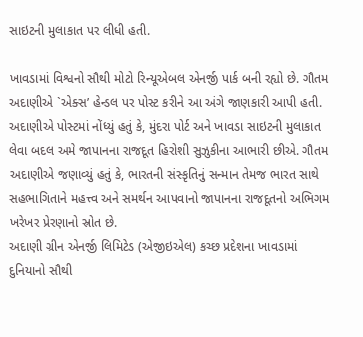સાઇટની મુલાકાત પર લીધી હતી.

ખાવડામાં વિશ્વનો સૌથી મોટો રિન્યૂએબલ એનર્જી પાર્ક બની રહ્યો છે. ગૌતમ અદાણીએ `એક્સ’ હેન્ડલ પર પોસ્ટ કરીને આ અંગે જાણકારી આપી હતી. અદાણીએ પોસ્ટમાં નોંધ્યું હતું કે, મુંદરા પોર્ટ અને ખાવડા સાઇટની મુલાકાત લેવા બદલ અમે જાપાનના રાજદૂત હિરોશી સુઝુકીના આભારી છીએ. ગૌતમ અદાણીએ જણાવ્યું હતું કે, ભારતની સંસ્કૃતિનું સન્માન તેમજ ભારત સાથે સહભાગિતાને મહત્ત્વ અને સમર્થન આપવાનો જાપાનના રાજદૂતનો અભિગમ ખરેખર પ્રેરણાનો સ્રોત છે.
અદાણી ગ્રીન એનર્જી લિમિટેડ (એજીઇએલ) કચ્છ પ્રદેશના ખાવડામાં દુનિયાનો સૌથી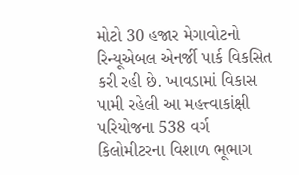મોટો 30 હજાર મેગાવોટનો રિન્યૂએબલ એનર્જી પાર્ક વિકસિત કરી રહી છે. ખાવડામાં વિકાસ પામી રહેલી આ મહત્ત્વાકાંક્ષી પરિયોજના 538 વર્ગ કિલોમીટરના વિશાળ ભૂભાગ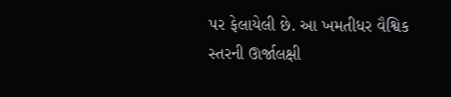પર ફેલાયેલી છે. આ ખમતીધર વૈશ્વિક સ્તરની ઊર્જાલક્ષી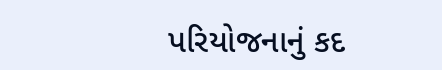પરિયોજનાનું કદ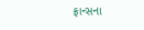ફ્રાન્સના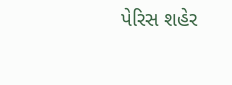પેરિસ શહેર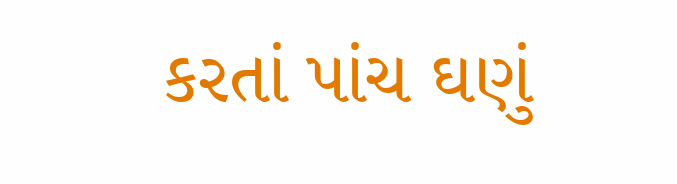કરતાં પાંચ ઘણું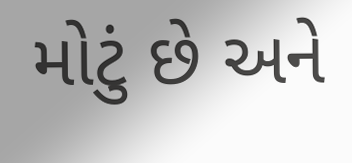મોટું છે અને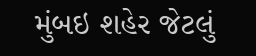મુંબઇ શહેર જેટલું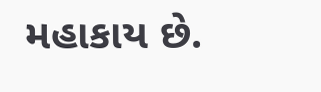મહાકાય છે.